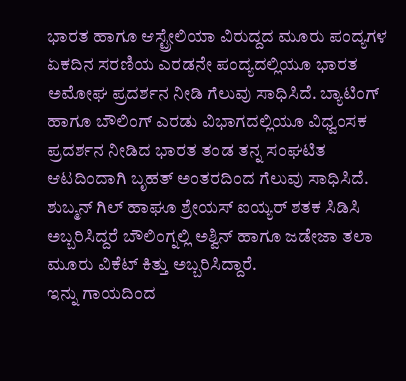ಭಾರತ ಹಾಗೂ ಆಸ್ಟ್ರೇಲಿಯಾ ವಿರುದ್ದದ ಮೂರು ಪಂದ್ಯಗಳ ಏಕದಿನ ಸರಣಿಯ ಎರಡನೇ ಪಂದ್ಯದಲ್ಲಿಯೂ ಭಾರತ ಅಮೋಘ ಪ್ರದರ್ಶನ ನೀಡಿ ಗೆಲುವು ಸಾಧಿಸಿದೆ. ಬ್ಯಾಟಿಂಗ್ ಹಾಗೂ ಬೌಲಿಂಗ್ ಎರಡು ವಿಭಾಗದಲ್ಲಿಯೂ ವಿಧ್ವಂಸಕ ಪ್ರದರ್ಶನ ನೀಡಿದ ಭಾರತ ತಂಡ ತನ್ನ ಸಂಘಟಿತ ಆಟದಿಂದಾಗಿ ಬೃಹತ್ ಅಂತರದಿಂದ ಗೆಲುವು ಸಾಧಿಸಿದೆ. ಶುಬ್ಮನ್ ಗಿಲ್ ಹಾಘೂ ಶ್ರೇಯಸ್ ಐಯ್ಯರ್ ಶತಕ ಸಿಡಿಸಿ ಅಬ್ಬರಿಸಿದ್ದರೆ ಬೌಲಿಂಗ್ನಲ್ಲಿ ಅಶ್ವಿನ್ ಹಾಗೂ ಜಡೇಜಾ ತಲಾ ಮೂರು ವಿಕೆಟ್ ಕಿತ್ತು ಅಬ್ಬರಿಸಿದ್ದಾರೆ.
ಇನ್ನು ಗಾಯದಿಂದ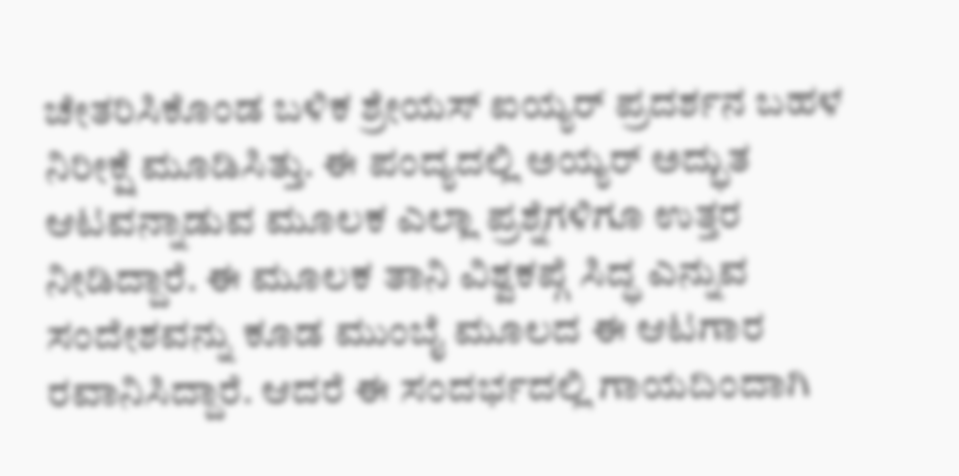ಚೇತರಿಸಿಕೊಂಡ ಬಳಿಕ ಶ್ರೇಯಸ್ ಐಯ್ಯರ್ ಪ್ರದರ್ಶನ ಬಹಳ ನಿರೀಕ್ಷೆ ಮೂಡಿಸಿತ್ತು. ಈ ಪಂದ್ಯದಲ್ಲಿ ಅಯ್ಯರ್ ಅದ್ಭುತ ಆಟವನ್ನಾಡುವ ಮೂಲಕ ಎಲ್ಲಾ ಪ್ರಶ್ನೆಗಳಿಗೂ ಉತ್ತರ ನೀಡಿದ್ದಾರೆ. ಈ ಮೂಲಕ ತಾನಿ ವಿಶ್ವಕಪ್ಗೆ ಸಿದ್ಧ ಎನ್ನುವ ಸಂದೇಶವನ್ನು ಕೂಡ ಮುಂಬೈ ಮೂಲದ ಈ ಆಟಗಾರ ರವಾನಿಸಿದ್ದಾರೆ. ಆದರೆ ಈ ಸಂದರ್ಭದಲ್ಲಿ ಗಾಯದಿಂದಾಗಿ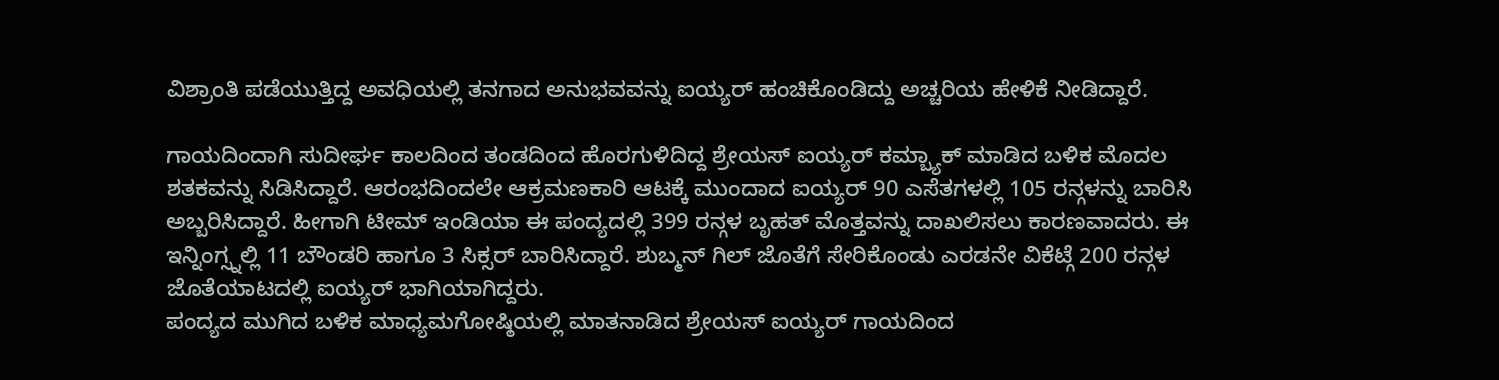ವಿಶ್ರಾಂತಿ ಪಡೆಯುತ್ತಿದ್ದ ಅವಧಿಯಲ್ಲಿ ತನಗಾದ ಅನುಭವವನ್ನು ಐಯ್ಯರ್ ಹಂಚಿಕೊಂಡಿದ್ದು ಅಚ್ಚರಿಯ ಹೇಳಿಕೆ ನೀಡಿದ್ದಾರೆ.

ಗಾಯದಿಂದಾಗಿ ಸುದೀರ್ಘ ಕಾಲದಿಂದ ತಂಡದಿಂದ ಹೊರಗುಳಿದಿದ್ದ ಶ್ರೇಯಸ್ ಐಯ್ಯರ್ ಕಮ್ಬ್ಯಾಕ್ ಮಾಡಿದ ಬಳಿಕ ಮೊದಲ ಶತಕವನ್ನು ಸಿಡಿಸಿದ್ದಾರೆ. ಆರಂಭದಿಂದಲೇ ಆಕ್ರಮಣಕಾರಿ ಆಟಕ್ಕೆ ಮುಂದಾದ ಐಯ್ಯರ್ 90 ಎಸೆತಗಳಲ್ಲಿ 105 ರನ್ಗಳನ್ನು ಬಾರಿಸಿ ಅಬ್ಬರಿಸಿದ್ದಾರೆ. ಹೀಗಾಗಿ ಟೀಮ್ ಇಂಡಿಯಾ ಈ ಪಂದ್ಯದಲ್ಲಿ 399 ರನ್ಗಳ ಬೃಹತ್ ಮೊತ್ತವನ್ನು ದಾಖಲಿಸಲು ಕಾರಣವಾದರು. ಈ ಇನ್ನಿಂಗ್ಸ್ನಲ್ಲಿ 11 ಬೌಂಡರಿ ಹಾಗೂ 3 ಸಿಕ್ಸರ್ ಬಾರಿಸಿದ್ದಾರೆ. ಶುಬ್ಮನ್ ಗಿಲ್ ಜೊತೆಗೆ ಸೇರಿಕೊಂಡು ಎರಡನೇ ವಿಕೆಟ್ಗೆ 200 ರನ್ಗಳ ಜೊತೆಯಾಟದಲ್ಲಿ ಐಯ್ಯರ್ ಭಾಗಿಯಾಗಿದ್ದರು.
ಪಂದ್ಯದ ಮುಗಿದ ಬಳಿಕ ಮಾಧ್ಯಮಗೋಷ್ಠಿಯಲ್ಲಿ ಮಾತನಾಡಿದ ಶ್ರೇಯಸ್ ಐಯ್ಯರ್ ಗಾಯದಿಂದ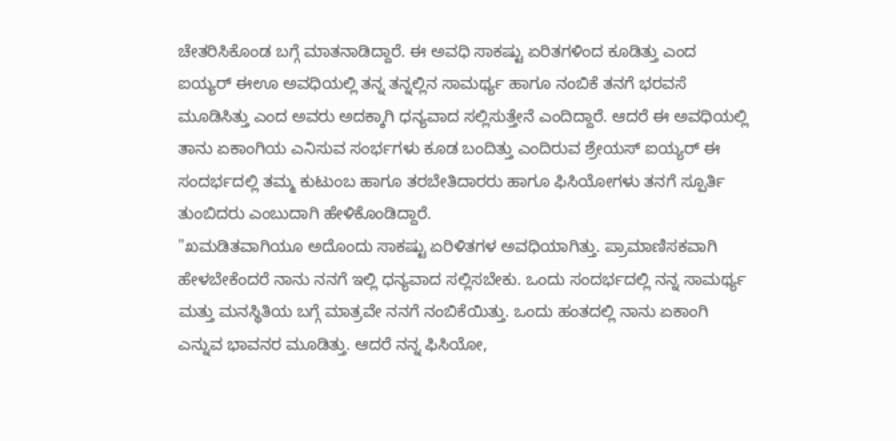ಚೇತರಿಸಿಕೊಂಡ ಬಗ್ಗೆ ಮಾತನಾಡಿದ್ದಾರೆ. ಈ ಅವಧಿ ಸಾಕಷ್ಟು ಏರಿತಗಳಿಂದ ಕೂಡಿತ್ತು ಎಂದ ಐಯ್ಯರ್ ಈಊ ಅವಧಿಯಲ್ಲಿ ತನ್ನ ತನ್ನಲ್ಲಿನ ಸಾಮರ್ಥ್ಯ ಹಾಗೂ ನಂಬಿಕೆ ತನಗೆ ಭರವಸೆ ಮೂಡಿಸಿತ್ತು ಎಂದ ಅವರು ಅದಕ್ಕಾಗಿ ಧನ್ಯವಾದ ಸಲ್ಲಿಸುತ್ತೇನೆ ಎಂದಿದ್ದಾರೆ. ಆದರೆ ಈ ಅವಧಿಯಲ್ಲಿ ತಾನು ಏಕಾಂಗಿಯ ಎನಿಸುವ ಸಂರ್ಭಗಳು ಕೂಡ ಬಂದಿತ್ತು ಎಂದಿರುವ ಶ್ರೇಯಸ್ ಐಯ್ಯರ್ ಈ ಸಂದರ್ಭದಲ್ಲಿ ತಮ್ಮ ಕುಟುಂಬ ಹಾಗೂ ತರಬೇತಿದಾರರು ಹಾಗೂ ಫಿಸಿಯೋಗಳು ತನಗೆ ಸ್ಪೂರ್ತಿ ತುಂಬಿದರು ಎಂಬುದಾಗಿ ಹೇಳಿಕೊಂಡಿದ್ದಾರೆ.
"ಖಮಡಿತವಾಗಿಯೂ ಅದೊಂದು ಸಾಕಷ್ಟು ಏರಿಳಿತಗಳ ಅವಧಿಯಾಗಿತ್ತು. ಪ್ರಾಮಾಣಿಸಕವಾಗಿ ಹೇಳಬೇಕೆಂದರೆ ನಾನು ನನಗೆ ಇಲ್ಲಿ ಧನ್ಯವಾದ ಸಲ್ಲಿಸಬೇಕು. ಒಂದು ಸಂದರ್ಭದಲ್ಲಿ ನನ್ನ ಸಾಮರ್ಥ್ಯ ಮತ್ತು ಮನಸ್ಥಿತಿಯ ಬಗ್ಗೆ ಮಾತ್ರವೇ ನನಗೆ ನಂಬಿಕೆಯಿತ್ತು. ಒಂದು ಹಂತದಲ್ಲಿ ನಾನು ಏಕಾಂಗಿ ಎನ್ನುವ ಭಾವನರ ಮೂಡಿತ್ತು. ಆದರೆ ನನ್ನ ಫಿಸಿಯೋ,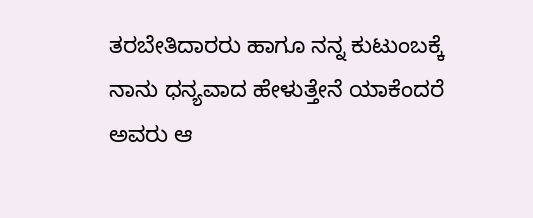ತರಬೇತಿದಾರರು ಹಾಗೂ ನನ್ನ ಕುಟುಂಬಕ್ಕೆ ನಾನು ಧನ್ಯವಾದ ಹೇಳುತ್ತೇನೆ ಯಾಕೆಂದರೆ ಅವರು ಆ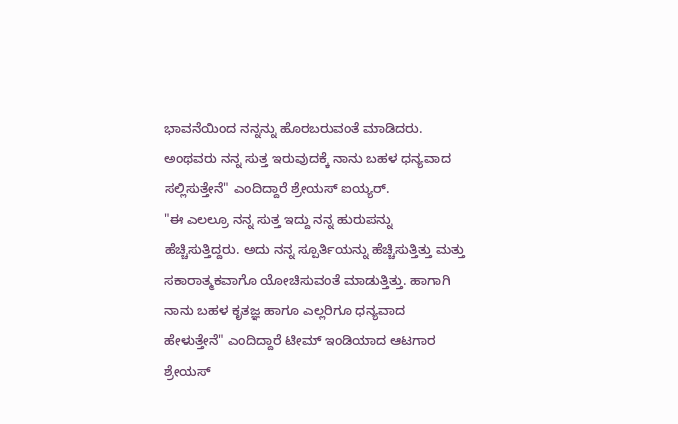ಭಾವನೆಯಿಂದ ನನ್ನನ್ನು ಹೊರಬರುವಂತೆ ಮಾಡಿದರು. ಅಂಥವರು ನನ್ನ ಸುತ್ತ ಇರುವುದಕ್ಕೆ ನಾನು ಬಹಳ ಧನ್ಯವಾದ ಸಲ್ಲಿಸುತ್ತೇನೆ" ಎಂದಿದ್ದಾರೆ ಶ್ರೇಯಸ್ ಐಯ್ಯರ್.
"ಈ ಎಲಲ್ರೂ ನನ್ನ ಸುತ್ತ ಇದ್ದು ನನ್ನ ಹುರುಪನ್ನು ಹೆಚ್ಚಿಸುತ್ತಿದ್ದರು. ಅದು ನನ್ನ ಸ್ಪೂರ್ತಿಯನ್ನು ಹೆಚ್ಚಿಸುತ್ತಿತ್ತು ಮತ್ತು ಸಕಾರಾತ್ಮಕವಾಗೊ ಯೋಚಿಸುವಂತೆ ಮಾಡುತ್ತಿತ್ತು. ಹಾಗಾಗಿ ನಾನು ಬಹಳ ಕೃತಜ್ಞ ಹಾಗೂ ಎಲ್ಲರಿಗೂ ಧನ್ಯವಾದ ಹೇಳುತ್ತೇನೆ" ಎಂದಿದ್ದಾರೆ ಟೀಮ್ ಇಂಡಿಯಾದ ಆಟಗಾರ ಶ್ರೇಯಸ್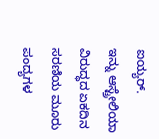ಐಯ್ಯರ್.
ಇನ್ನು ಆಸ್ಟ್ರೇಲಿಯಾ ವಿರುದ್ಧದ ಏಕದಿನ ಸರಣಿಯ ಮೂರು ಪಂದ್ಯಗಳ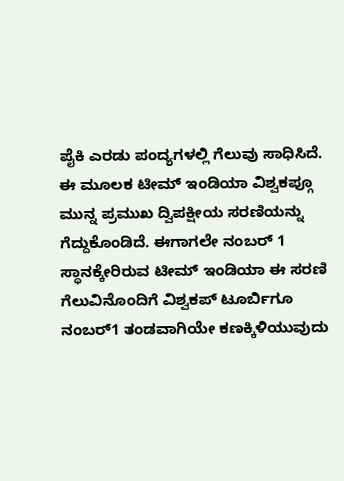ಪೈಕಿ ಎರಡು ಪಂದ್ಯಗಳಲ್ಲಿ ಗೆಲುವು ಸಾಧಿಸಿದೆ. ಈ ಮೂಲಕ ಟೀಮ್ ಇಂಡಿಯಾ ವಿಶ್ವಕಪ್ಗೂ ಮುನ್ನ ಪ್ರಮುಖ ದ್ವಿಪಕ್ಷೀಯ ಸರಣಿಯನ್ನು ಗೆದ್ದುಕೊಂಡಿದೆ. ಈಗಾಗಲೇ ನಂಬರ್ 1 ಸ್ಥಾನಕ್ಕೇರಿರುವ ಟೀಮ್ ಇಂಡಿಯಾ ಈ ಸರಣಿ ಗೆಲುವಿನೊಂದಿಗೆ ವಿಶ್ವಕಪ್ ಟೂರ್ಬಿಗೂ ನಂಬರ್1 ತಂಡವಾಗಿಯೇ ಕಣಕ್ಕಿಳಿಯುವುದು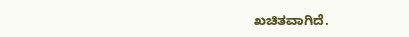ಖಚಿತವಾಗಿದೆ.